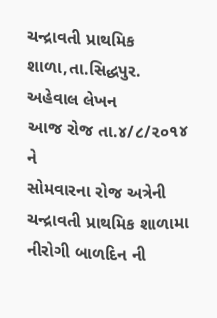ચન્દ્રાવતી પ્રાથમિક શાળા,તા.સિદ્ધપુર.
અહેવાલ લેખન
આજ રોજ તા.૪/૮/૨૦૧૪ ને
સોમવારના રોજ અત્રેની ચન્દ્રાવતી પ્રાથમિક શાળામા નીરોગી બાળદિન ની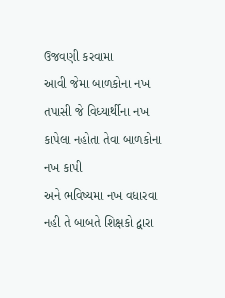ઉજવણી કરવામા
આવી જેમા બાળકોના નખ તપાસી જે વિધ્યાર્થીના નખ કાપેલા નહોતા તેવા બાળકોના નખ કાપી
અને ભવિષ્યમા નખ વધારવા નહી તે બાબતે શિક્ષકો દ્વારા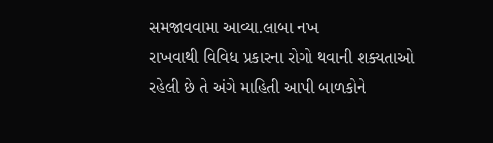સમજાવવામા આવ્યા.લાબા નખ
રાખવાથી વિવિધ પ્રકારના રોગો થવાની શક્યતાઓ રહેલી છે તે અંગે માહિતી આપી બાળકોને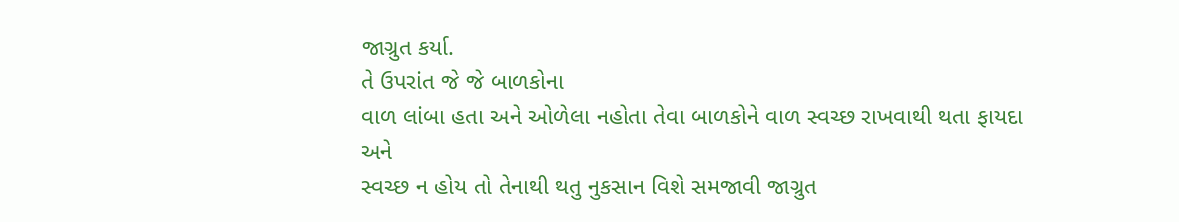જાગ્રુત કર્યા.
તે ઉપરાંત જે જે બાળકોના
વાળ લાંબા હતા અને ઓળેલા નહોતા તેવા બાળકોને વાળ સ્વચ્છ રાખવાથી થતા ફાયદા અને
સ્વચ્છ ન હોય તો તેનાથી થતુ નુકસાન વિશે સમજાવી જાગ્રુત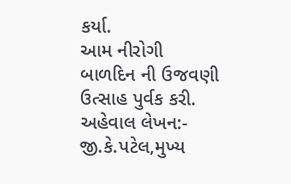કર્યા.
આમ નીરોગી બાળદિન ની ઉજવણી
ઉત્સાહ પુર્વક કરી.
અહેવાલ લેખન:-
જી.કે.પટેલ,મુખ્ય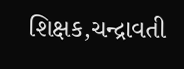શિક્ષક,ચન્દ્રાવતી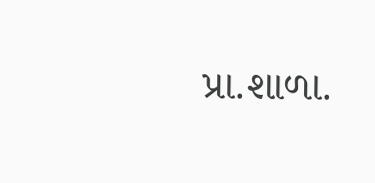પ્રા.શાળા.